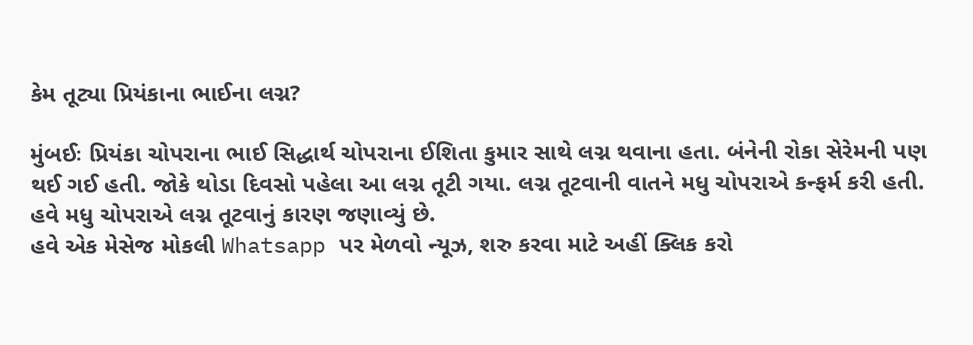કેમ તૂટ્યા પ્રિયંકાના ભાઈના લગ્ન?

મુંબઈઃ પ્રિયંકા ચોપરાના ભાઈ સિદ્ધાર્થ ચોપરાના ઈશિતા કુમાર સાથે લગ્ન થવાના હતા. બંનેની રોકા સેરેમની પણ થઈ ગઈ હતી. જોકે થોડા દિવસો પહેલા આ લગ્ન તૂટી ગયા. લગ્ન તૂટવાની વાતને મધુ ચોપરાએ કન્ફર્મ કરી હતી. હવે મધુ ચોપરાએ લગ્ન તૂટવાનું કારણ જણાવ્યું છે.
હવે એક મેસેજ મોકલી Whatsapp પર મેળવો ન્યૂઝ, શરુ કરવા માટે અહીં ક્લિક કરો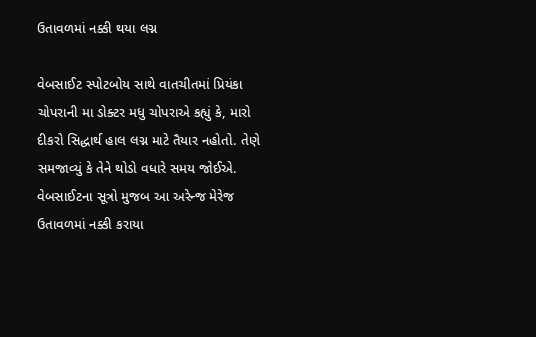ઉતાવળમાં નક્કી થયા લગ્ન

વેબસાઈટ સ્પોટબોય સાથે વાતચીતમાં પ્રિયંકા ચોપરાની મા ડોક્ટર મધુ ચોપરાએ કહ્યું કે, મારો દીકરો સિદ્ધાર્થ હાલ લગ્ન માટે તૈયાર નહોતો. તેણે સમજાવ્યું કે તેને થોડો વધારે સમય જોઈએ. વેબસાઈટના સૂત્રો મુજબ આ અરેન્જ મેરેજ ઉતાવળમાં નક્કી કરાયા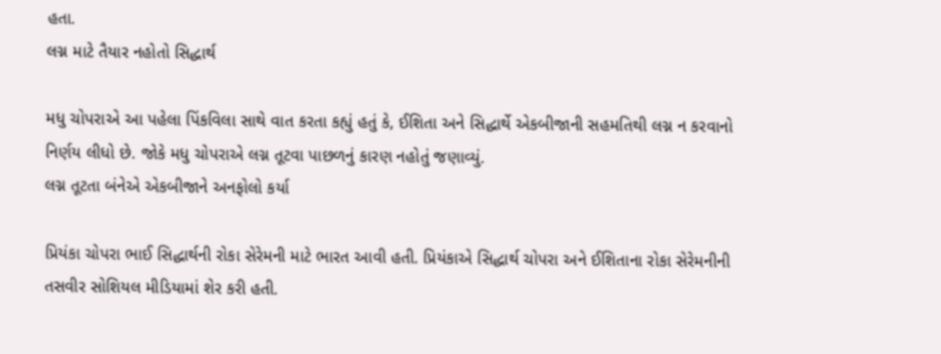હતા.
લગ્ન માટે તૈયાર નહોતો સિદ્ધાર્થ

મધુ ચોપરાએ આ પહેલા પિંકવિલા સાથે વાત કરતા કહ્યું હતું કે, ઈશિતા અને સિદ્ધાર્થે એકબીજાની સહમતિથી લગ્ન ન કરવાનો નિર્ણય લીધો છે. જોકે મધુ ચોપરાએ લગ્ન તૂટવા પાછળનું કારણ નહોતું જણાવ્યું.
લગ્ન તૂટતા બંનેએ એકબીજાને અનફોલો કર્યા

પ્રિયંકા ચોપરા ભાઈ સિદ્ધાર્થની રોકા સેરેમની માટે ભારત આવી હતી. પ્રિયંકાએ સિદ્ધાર્થ ચોપરા અને ઈશિતાના રોકા સેરેમનીની તસવીર સોશિયલ મીડિયામાં શેર કરી હતી.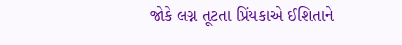જોકે લગ્ન તૂટતા પ્રિંયકાએ ઈશિતાને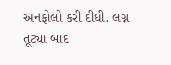અનફોલો કરી દીધી. લગ્ન તૂટ્યા બાદ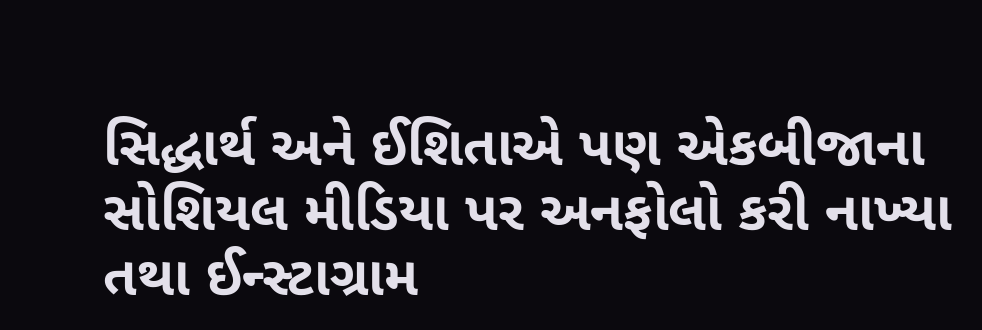સિદ્ધાર્થ અને ઈશિતાએ પણ એકબીજાના સોશિયલ મીડિયા પર અનફોલો કરી નાખ્યા તથા ઈન્સ્ટાગ્રામ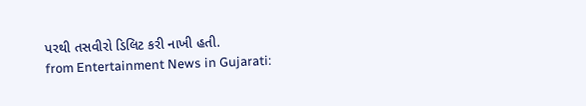પરથી તસવીરો ડિલિટ કરી નાખી હતી.
from Entertainment News in Gujarati: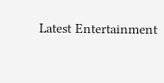Latest Entertainment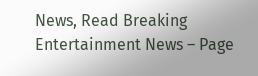News, Read Breaking Entertainment News – Page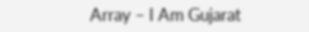Array – I Am Gujarat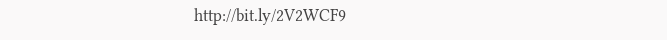http://bit.ly/2V2WCF9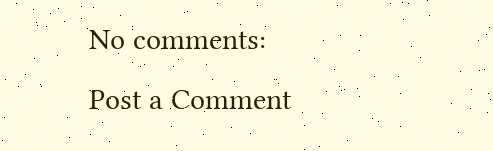No comments:
Post a Comment